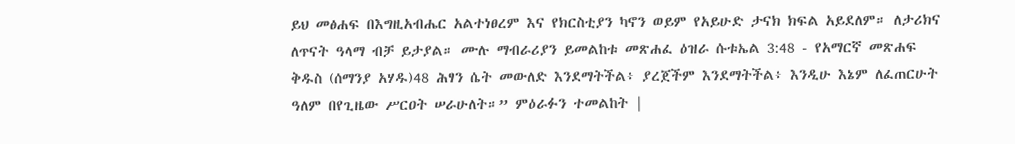ይህ መፅሐፍ በእግዚአብሔር አልተነፀረም እና የክርስቲያን ካኖን ወይም የአይሁድ ታናክ ክፍል አይደለም። ለታሪክና ለጥናት ዓላማ ብቻ ይታያል። ሙሉ ማብራሪያን ይመልከቱ መጽሐፈ ዕዝራ ሱቱኤል 3:48 - የአማርኛ መጽሐፍ ቅዱስ (ሰማንያ አሃዱ)48 ሕፃን ሴት መውለድ እንደማትችል፥ ያረጀችም እንደማትችል፥ እንዲሁ እኔም ለፈጠርሁት ዓለም በየጊዜው ሥርዐት ሠራሁለት።” ምዕራፉን ተመልከት |